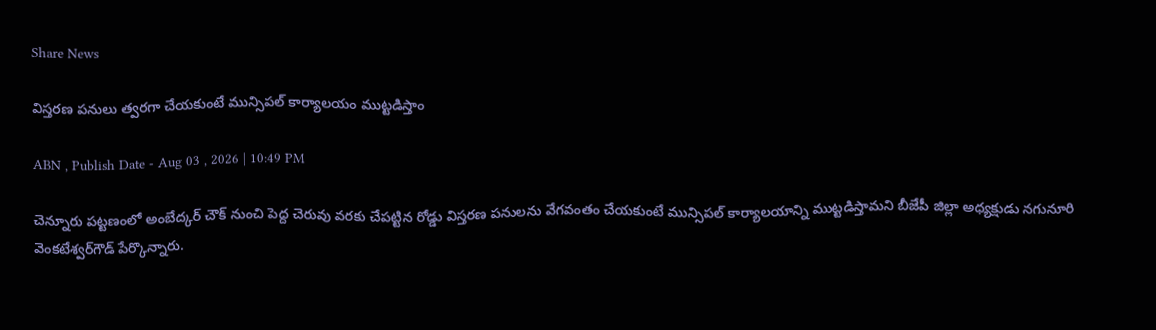Share News

విస్తరణ పనులు త్వరగా చేయకుంటే మున్సిపల్‌ కార్యాలయం ముట్టడిస్తాం

ABN , Publish Date - Aug 03 , 2026 | 10:49 PM

చెన్నూరు పట్టణంలో అంబేద్కర్‌ చౌక్‌ నుంచి పెద్ద చెరువు వరకు చేపట్టిన రోడ్డు విస్తరణ పనులను వేగవంతం చేయకుంటే మున్సిపల్‌ కార్యాలయాన్ని ముట్టడిస్తామని బీజేపీ జిల్లా అధ్యక్షుడు నగునూరి వెంకటేశ్వర్‌గౌడ్‌ పేర్కొన్నారు.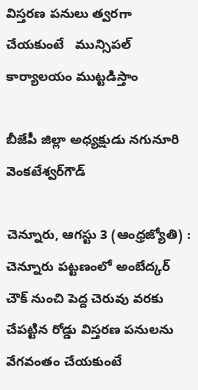విస్తరణ పనులు త్వరగా చేయకుంటే   మున్సిపల్‌ కార్యాలయం ముట్టడిస్తాం

బీజేపీ జిల్లా అధ్యక్షుడు నగునూరి వెంకటేశ్వర్‌గౌడ్‌

చెన్నూరు, ఆగస్టు 3 (ఆంధ్రజ్యోతి) : చెన్నూరు పట్టణంలో అంబేద్కర్‌ చౌక్‌ నుంచి పెద్ద చెరువు వరకు చేపట్టిన రోడ్డు విస్తరణ పనులను వేగవంతం చేయకుంటే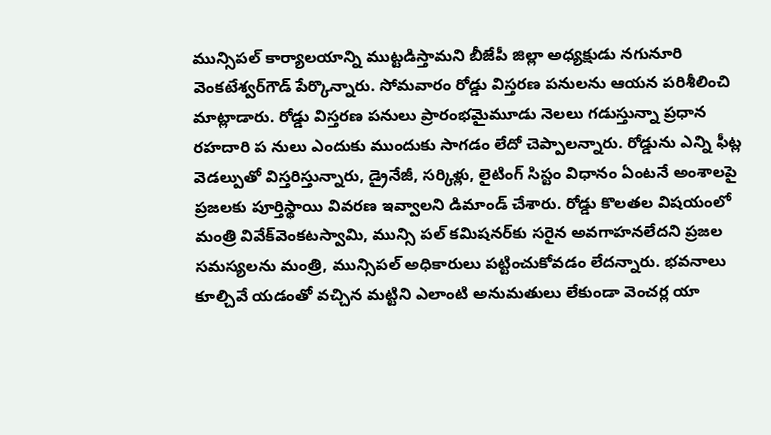మున్సిపల్‌ కార్యాలయాన్ని ముట్టడిస్తామని బీజేపీ జిల్లా అధ్యక్షుడు నగునూరి వెంకటేశ్వర్‌గౌడ్‌ పేర్కొన్నారు. సోమవారం రోడ్డు విస్తరణ పనులను ఆయన పరిశీలించి మాట్లాడారు. రోడ్డు విస్తరణ పనులు ప్రారంభమైమూడు నెలలు గడుస్తున్నా ప్రధాన రహదారి ప నులు ఎందుకు ముందుకు సాగడం లేదో చెప్పాలన్నారు. రోడ్డును ఎన్ని ఫీట్ల వెడల్పుతో విస్తరిస్తున్నారు, డ్రైనేజీ, సర్కిళ్లు, లైటింగ్‌ సిస్టం విధానం ఏంటనే అంశాలపై ప్రజలకు పూర్తిస్థాయి వివరణ ఇవ్వాలని డిమాండ్‌ చేశారు. రోడ్డు కొలతల విషయంలో మంత్రి వివేక్‌వెంకటస్వామి, మున్సి పల్‌ కమిషనర్‌కు సరైన అవగాహనలేదని ప్రజల సమస్యలను మంత్రి, మున్సిపల్‌ అధికారులు పట్టించుకోవడం లేదన్నారు. భవనాలు కూల్చివే యడంతో వచ్చిన మట్టిని ఎలాంటి అనుమతులు లేకుండా వెంచర్ల యా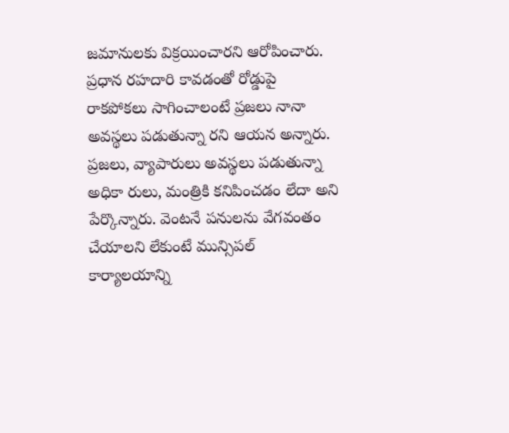జమానులకు విక్రయించారని ఆరోపించారు. ప్రధాన రహదారి కావడంతో రోడ్డుపై రాకపోకలు సాగించాలంటే ప్రజలు నానా అవస్థలు పడుతున్నా రని ఆయన అన్నారు. ప్రజలు, వ్యాపారులు అవస్థలు పడుతున్నా అధికా రులు, మంత్రికి కనిపించడం లేదా అని పేర్కొన్నారు. వెంటనే పనులను వేగవంతం చేయాలని లేకుంటే మున్సిపల్‌ కార్యాలయాన్ని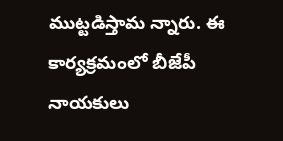ముట్టడిస్తామ న్నారు. ఈ కార్యక్రమంలో బీజేపీ నాయకులు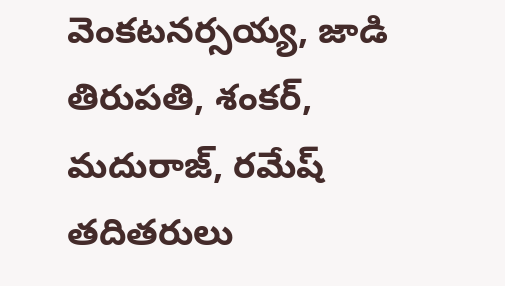వెంకటనర్సయ్య, జాడి తిరుపతి, శంకర్‌, మదురాజ్‌, రమేష్‌ తదితరులు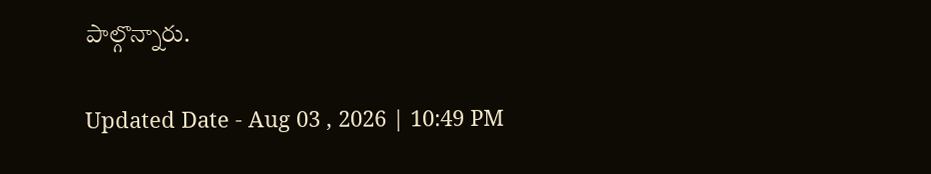పాల్గొన్నారు.

Updated Date - Aug 03 , 2026 | 10:49 PM